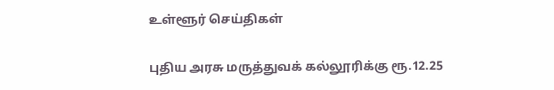உள்ளூர் செய்திகள்

புதிய அரசு மருத்துவக் கல்லூரிக்கு ரூ.12.25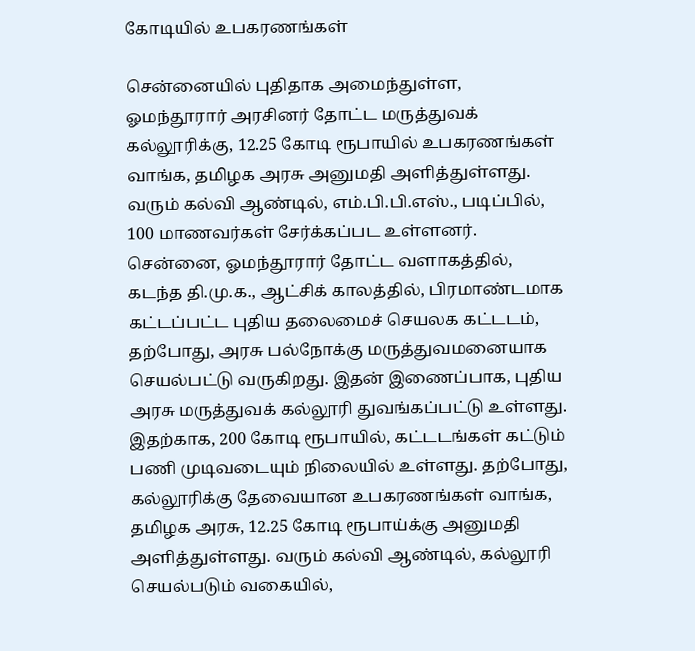கோடியில் உபகரணங்கள்

சென்னையில் புதிதாக அமைந்துள்ள, ஓமந்தூரார் அரசினர் தோட்ட மருத்துவக் கல்லூரிக்கு, 12.25 கோடி ரூபாயில் உபகரணங்கள் வாங்க, தமிழக அரசு அனுமதி அளித்துள்ளது. வரும் கல்வி ஆண்டில், எம்.பி.பி.எஸ்., படிப்பில், 100 மாணவர்கள் சேர்க்கப்பட உள்ளனர். சென்னை, ஓமந்தூரார் தோட்ட வளாகத்தில், கடந்த தி.மு.க., ஆட்சிக் காலத்தில், பிரமாண்டமாக கட்டப்பட்ட புதிய தலைமைச் செயலக கட்டடம், தற்போது, அரசு பல்நோக்கு மருத்துவமனையாக செயல்பட்டு வருகிறது. இதன் இணைப்பாக, புதிய அரசு மருத்துவக் கல்லூரி துவங்கப்பட்டு உள்ளது. இதற்காக, 200 கோடி ரூபாயில், கட்டடங்கள் கட்டும் பணி முடிவடையும் நிலையில் உள்ளது. தற்போது, கல்லூரிக்கு தேவையான உபகரணங்கள் வாங்க, தமிழக அரசு, 12.25 கோடி ரூபாய்க்கு அனுமதி அளித்துள்ளது. வரும் கல்வி ஆண்டில், கல்லூரி செயல்படும் வகையில்,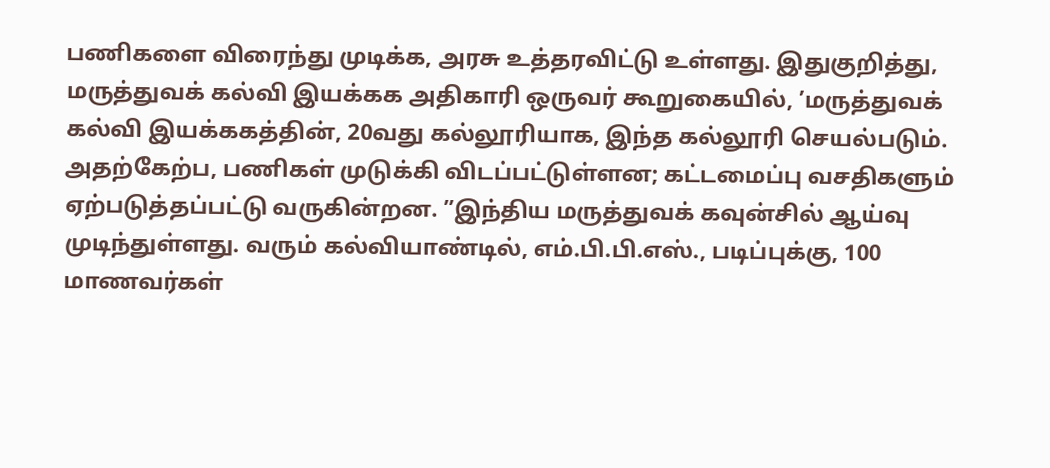பணிகளை விரைந்து முடிக்க, அரசு உத்தரவிட்டு உள்ளது. இதுகுறித்து, மருத்துவக் கல்வி இயக்கக அதிகாரி ஒருவர் கூறுகையில், ’மருத்துவக் கல்வி இயக்ககத்தின், 20வது கல்லூரியாக, இந்த கல்லூரி செயல்படும். அதற்கேற்ப, பணிகள் முடுக்கி விடப்பட்டுள்ளன; கட்டமைப்பு வசதிகளும் ஏற்படுத்தப்பட்டு வருகின்றன. ”இந்திய மருத்துவக் கவுன்சில் ஆய்வு முடிந்துள்ளது. வரும் கல்வியாண்டில், எம்.பி.பி.எஸ்., படிப்புக்கு, 100 மாணவர்கள்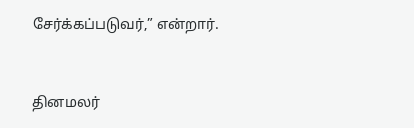சேர்க்கப்படுவர்,” என்றார்.


தினமலர்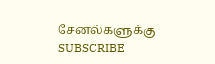சேனல்களுக்கு SUBSCRIBE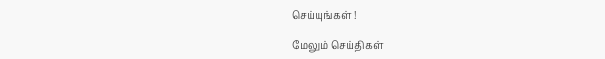செய்யுங்கள் !

மேலும் செய்திகள்